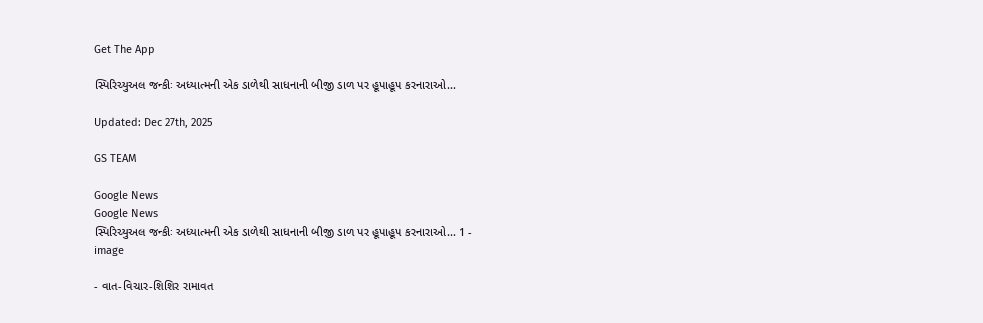Get The App

સ્પિરિચ્યુઅલ જન્કીઃ અધ્યાત્મની એક ડાળેથી સાધનાની બીજી ડાળ પર હૂપાહૂપ કરનારાઓ...

Updated: Dec 27th, 2025

GS TEAM

Google News
Google News
સ્પિરિચ્યુઅલ જન્કીઃ અધ્યાત્મની એક ડાળેથી સાધનાની બીજી ડાળ પર હૂપાહૂપ કરનારાઓ... 1 - image

- વાત-વિચાર-શિશિર રામાવત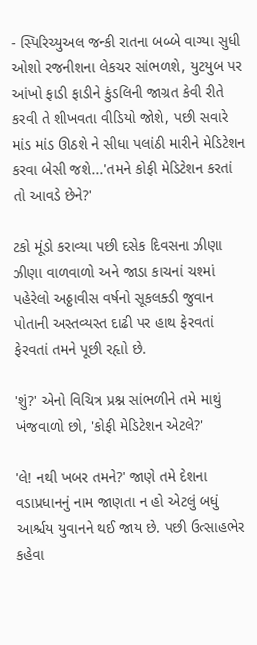- સ્પિરિચ્યુઅલ જન્કી રાતના બબ્બે વાગ્યા સુધી ઓશો રજનીશના લેકચર સાંભળશે, યુટયુબ પર આંખો ફાડી ફાડીને કુંડલિની જાગ્રત કેવી રીતે કરવી તે શીખવતા વીડિયો જોશે, પછી સવારે માંડ માંડ ઊઠશે ને સીધા પલાંઠી મારીને મેડિટેશન કરવા બેસી જશે...'તમને કોફી મેડિટેશન કરતાં તો આવડે છેને?'

ટકો મૂંડો કરાવ્યા પછી દસેક દિવસના ઝીણા ઝીણા વાળવાળો અને જાડા કાચનાં ચશ્માં પહેરેલો અઠ્ઠાવીસ વર્ષનો સૂકલક્ડી જુવાન પોતાની અસ્તવ્યસ્ત દાઢી પર હાથ ફેરવતાં ફેરવતાં તમને પૂછી રહૃાો છે.

'શું?' એનો વિચિત્ર પ્રશ્ન સાંભળીને તમે માથું ખંજવાળો છો, 'કોફી મેડિટેશન એટલે?'

'લે! નથી ખબર તમને?' જાણે તમે દેશના વડાપ્રધાનનું નામ જાણતા ન હો એટલું બધું આર્શ્ચય યુવાનને થઈ જાય છે. પછી ઉત્સાહભેર કહેવા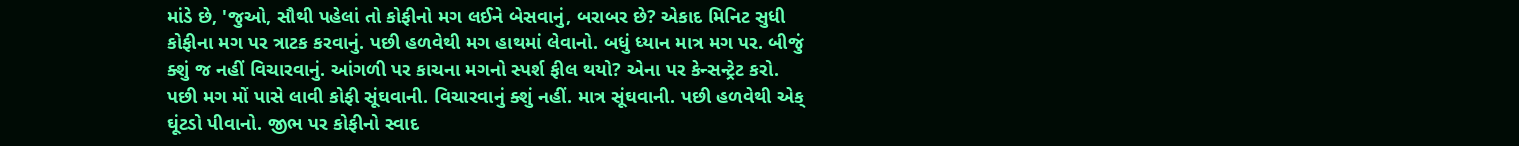માંડે છે, 'જુઓ, સૌથી પહેલાં તો કોફીનો મગ લઈને બેસવાનું, બરાબર છે? એકાદ મિનિટ સુધી કોફીના મગ પર ત્રાટક કરવાનું. પછી હળવેથી મગ હાથમાં લેવાનો. બધું ધ્યાન માત્ર મગ પર. બીજું ક્શું જ નહીં વિચારવાનું. આંગળી પર કાચના મગનો સ્પર્શ ફીલ થયો? એના પર કેન્સન્ટ્રેટ કરો. પછી મગ મોં પાસે લાવી કોફી સૂંઘવાની. વિચારવાનું ક્શું નહીં. માત્ર સૂંઘવાની. પછી હળવેથી એક્ ઘૂંટડો પીવાનો. જીભ પર કોફીનો સ્વાદ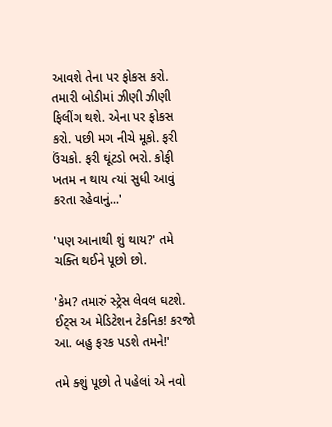આવશે તેના પર ફોકસ કરો. તમારી બોડીમાં ઝીણી ઝીણી ફિલીંગ થશે. એના પર ફોકસ કરો. પછી મગ નીચે મૂકો. ફરી ઉંચકો. ફરી ઘૂંટડો ભરો. કોફી ખતમ ન થાય ત્યાં સુધી આવું કરતા રહેવાનું...'

'પણ આનાથી શું થાય?' તમે ચક્તિ થઈને પૂછો છો.

'કેમ? તમારું સ્ટ્રેસ લેવલ ઘટશે. ઈટ્સ અ મેડિટેશન ટેકનિક! કરજો આ. બહુ ફરક પડશે તમને!'

તમે ક્શું પૂછો તે પહેલાં એ નવો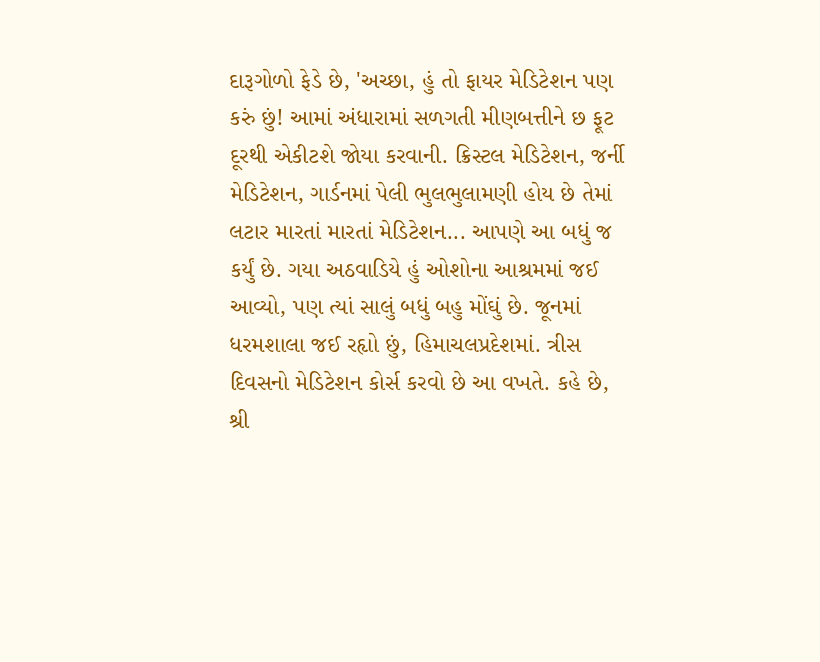દારૂગોળો ફેડે છે, 'અચ્છા, હું તો ફાયર મેડિટેશન પણ કરું છું! આમાં અંધારામાં સળગતી મીણબત્તીને છ ફૂટ દૂરથી એકીટશે જોયા કરવાની. ક્રિસ્ટલ મેડિટેશન, જર્ની મેડિટેશન, ગાર્ડનમાં પેલી ભુલભુલામણી હોય છે તેમાં લટાર મારતાં મારતાં મેડિટેશન... આપણે આ બધું જ કર્યું છે. ગયા અઠવાડિયે હું ઓશોના આશ્રમમાં જઈ આવ્યો, પણ ત્યાં સાલું બધું બહુ મોંઘું છે. જૂનમાં ધરમશાલા જઈ રહૃાો છું, હિમાચલપ્રદેશમાં. ત્રીસ દિવસનો મેડિટેશન કોર્સ કરવો છે આ વખતે. કહે છે, શ્રી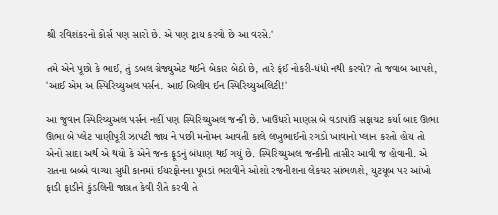શ્રી રવિશંકરનો કોર્સ પણ સારો છે. એ પણ ટ્રાય કરવો છે આ વરસે.'

તમે એને પૂછો કે ભાઈ, તું ડબલ ગ્રેજ્યુએટ થઈને બેકાર બેઠો છે, તારે ક્ંઈ નોકરી-ધંધો નથી કરવો? તો જવાબ આપશે, 'આઈ એમ અ સ્પિરિચ્યુઅલ પર્સન. આઈ બિલીવ ઈન સ્પિરિચ્યુઅલિટી!'

આ જુવાન સ્પિરિચ્યુઅલ પર્સન નહીં પણ સ્પિરિચ્યુઅલ જન્કી છે. ખાઉધરો માણસ બે વડાપાંઉ સફાચટ કર્યા બાદ ઊભા ઊભા બે પ્લેટ પાણીપૂરી ઝાપટી જાય ને પછી મનોમન આવતી કાલે લખુભાઈનો રગડો ખાવાનો પ્લાન કરતો હોય તો એનો સાદા અર્થ એ થયો કે એને જન્ક ફૂડનું બંધાણ થઈ ગયું છે. સ્પિરિચ્યુઅલ જન્કીની તાસીર આવી જ હોવાની. એ રાતના બબ્બે વાગ્યા સુધી કાનમાં ઈયરફોનના પૂમડાં ભરાવીને ઓશો રજનીશના લેકચર સાંભળશે, યુટયૂબ પર આંખો ફાડી ફાડીને કુંડલિની જાગ્રત કેવી રીતે કરવી તે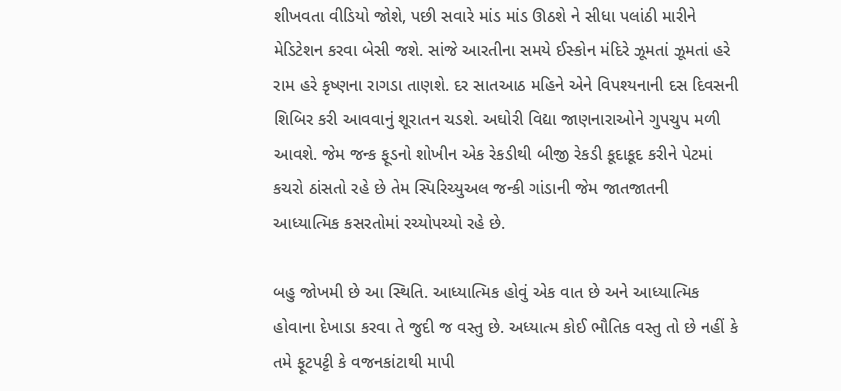શીખવતા વીડિયો જોશે, પછી સવારે માંડ માંડ ઊઠશે ને સીધા પલાંઠી મારીને મેડિટેશન કરવા બેસી જશે. સાંજે આરતીના સમયે ઈસ્કોન મંદિરે ઝૂમતાં ઝૂમતાં હરે રામ હરે કૃષ્ણના રાગડા તાણશે. દર સાતઆઠ મહિને એને વિપશ્યનાની દસ દિવસની શિબિર કરી આવવાનું શૂરાતન ચડશે. અઘોરી વિદ્યા જાણનારાઓને ગુપચુપ મળી આવશે. જેમ જન્ક ફૂડનો શોખીન એક રેકડીથી બીજી રેકડી કૂદાકૂદ કરીને પેટમાં કચરો ઠાંસતો રહે છે તેમ સ્પિરિચ્યુઅલ જન્કી ગાંડાની જેમ જાતજાતની આધ્યાત્મિક કસરતોમાં રચ્યોપચ્યો રહે છે.

બહુ જોખમી છે આ સ્થિતિ. આધ્યાત્મિક હોવું એક વાત છે અને આધ્યાત્મિક હોવાના દેખાડા કરવા તે જુદી જ વસ્તુ છે. અધ્યાત્મ કોઈ ભૌતિક વસ્તુ તો છે નહીં કે તમે ફૂટપટ્ટી કે વજનકાંટાથી માપી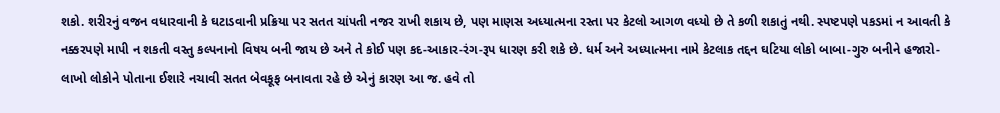શકો. શરીરનું વજન વધારવાની કે ઘટાડવાની પ્રક્રિયા પર સતત ચાંપતી નજર રાખી શકાય છે, પણ માણસ અધ્યાત્મના રસ્તા પર કેટલો આગળ વધ્યો છે તે કળી શકાતું નથી. સ્પષ્ટપણે પકડમાં ન આવતી કે નક્કરપણે માપી ન શકતી વસ્તુ કલ્પનાનો વિષય બની જાય છે અને તે કોઈ પણ કદ-આકાર-રંગ-રૂપ ધારણ કરી શકે છે. ધર્મ અને અધ્યાત્મના નામે કેટલાક તદ્દન ઘટિયા લોકો બાબા-ગુરુ બનીને હજારો-લાખો લોકોને પોતાના ઈશારે નચાવી સતત બેવકૂફ બનાવતા રહે છે એનું કારણ આ જ. હવે તો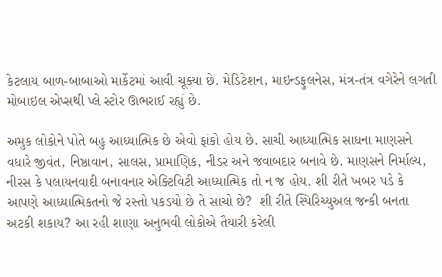કેટલાય બાળ-બાબાઓ માર્કેટમાં આવી ચૂક્યા છે. મેડિટેશન, માઇન્ડફુલનેસ, મંત્ર-તંત્ર વગેરેને લગતી મોબાઇલ એપ્સથી પ્લે સ્ટોર ઊભરાઈ રહ્યું છે.

અમુક લોકોને પોતે બહુ આધ્યાત્મિક છે એવો ફાંકો હોય છે. સાચી આધ્યાત્મિક સાધના માણસને વધારે જીવંત, નિષ્ઠાવાન, સાલસ, પ્રામાણિક, નીડર અને જવાબદાર બનાવે છે. માણસને નિર્માલ્ય, નીરસ કે પલાયનવાદી બનાવનાર એક્ટિવિટી આધ્યાત્મિક તો ન જ હોય. શી રીતે ખબર પડે કે આપણે આધ્યાત્મિકતનો જે રસ્તો પકડયો છે તે સાચો છે?  શી રીતે સ્પિરિચ્યુઅલ જન્કી બનતા અટકી શકાય? આ રહી શાણા અનુભવી લોકોએ તૈયારી કરેલી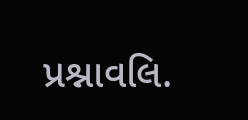પ્રશ્નાવલિ.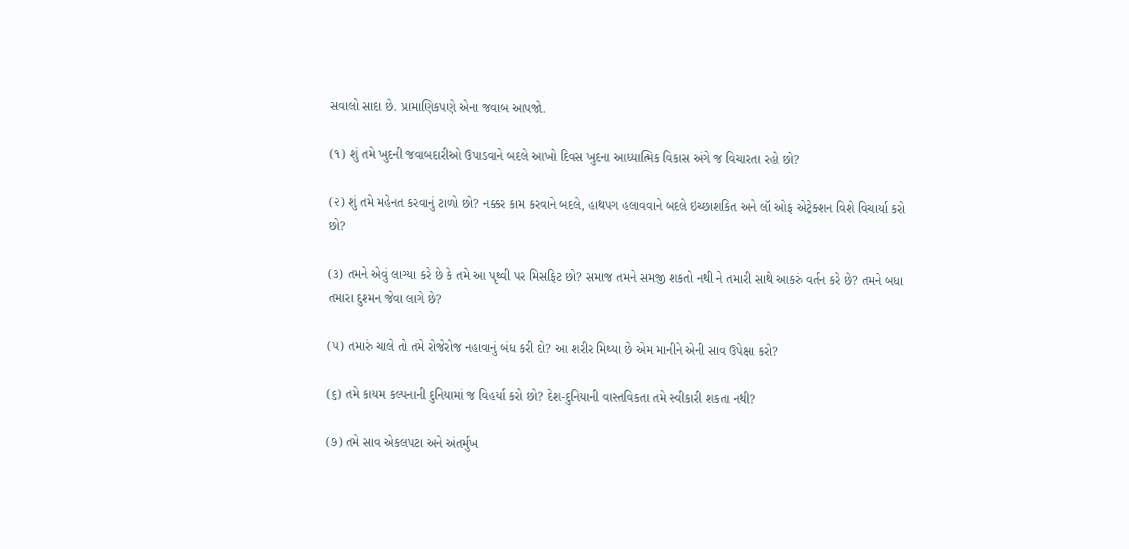સવાલો સાદા છે. પ્રામાણિકપણે એના જવાબ આપજો.

(૧) શું તમે ખુદની જવાબદારીઓ ઉપાડવાને બદલે આખો દિવસ ખુદના આધ્યાત્મિક વિકાસ અંગે જ વિચારતા રહો છો?

(૨) શું તમે મહેનત કરવાનું ટાળો છો? નક્કર કામ કરવાને બદલે, હાથપગ હલાવવાને બદલે ઇચ્છાશકિત અને લૉ ઓફ એટ્રેક્શન વિશે વિચાર્યા કરો છો?

(૩) તમને એવું લાગ્યા કરે છે કે તમે આ પૃથ્વી પર મિસફિટ છો? સમાજ તમને સમજી શકતો નથી ને તમારી સાથે આકરું વર્તન કરે છે? તમને બધા તમારા દુશ્મન જેવા લાગે છે?

(૫) તમારું ચાલે તો તમે રોજેરોજ નહાવાનું બંધ કરી દો? આ શરીર મિથ્યા છે એમ માનીને એની સાવ ઉપેક્ષા કરો?

(૬) તમે કાયમ કલ્પનાની દુનિયામાં જ વિહર્યા કરો છો? દેશ-દુનિયાની વાસ્તવિકતા તમે સ્વીકારી શકતા નથી?

(૭) તમે સાવ એકલપટા અને અંતર્મુખ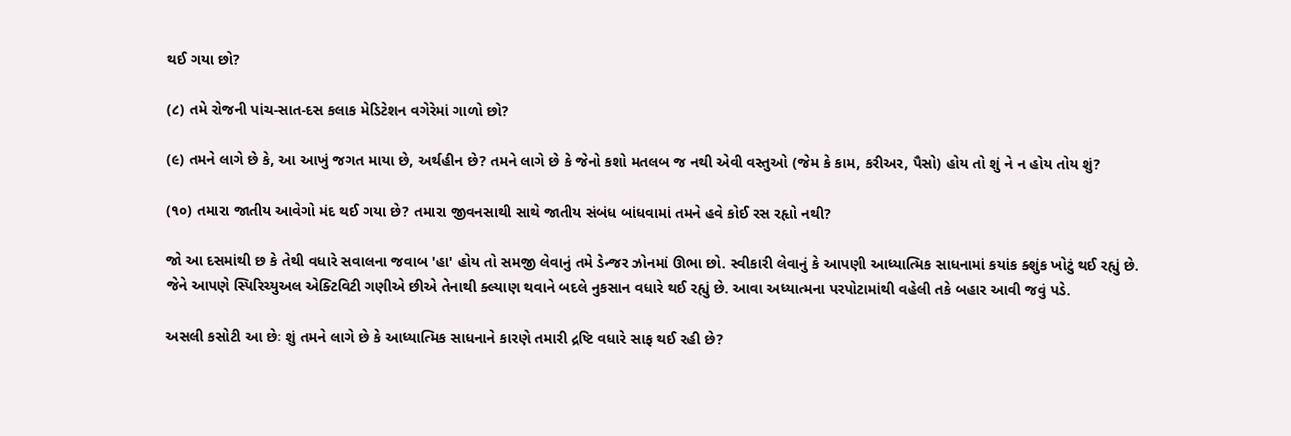થઈ ગયા છો?

(૮) તમે રોજની પાંચ-સાત-દસ કલાક મેડિટેશન વગેરેમાં ગાળો છો?

(૯) તમને લાગે છે કે, આ આખું જગત માયા છે, અર્થહીન છે? તમને લાગે છે કે જેનો કશો મતલબ જ નથી એવી વસ્તુઓ (જેમ કે કામ, કરીઅર, પૈસો) હોય તો શું ને ન હોય તોય શું?

(૧૦) તમારા જાતીય આવેગો મંદ થઈ ગયા છે? તમારા જીવનસાથી સાથે જાતીય સંબંધ બાંધવામાં તમને હવે કોઈ રસ રહૃાો નથી?

જો આ દસમાંથી છ કે તેથી વધારે સવાલના જવાબ 'હા' હોય તો સમજી લેવાનું તમે ડેન્જર ઝોનમાં ઊભા છો. સ્વીકારી લેવાનું કે આપણી આધ્યાત્મિક સાધનામાં કયાંક ક્શુંક ખોટું થઈ રહ્યું છે. જેને આપણે સ્પિરિચ્યુઅલ એક્ટિવિટી ગણીએ છીએ તેનાથી ક્લ્યાણ થવાને બદલે નુકસાન વધારે થઈ રહ્યું છે. આવા અધ્યાત્મના પરપોટામાંથી વહેલી તકે બહાર આવી જવું પડે.

અસલી કસોટી આ છેઃ શું તમને લાગે છે કે આધ્યાત્મિક સાધનાને કારણે તમારી દ્રષ્ટિ વધારે સાફ થઈ રહી છે?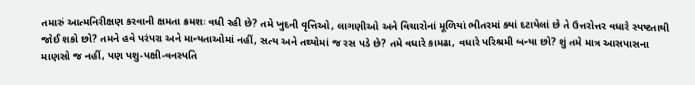તમારું આત્મનિરીક્ષણ કરવાની ક્ષમતા ક્રમશઃ વધી રહી છે? તમે ખુદની વૃત્તિઓ, લાગણીઓ અને વિચારોનાં મૂળિયાં ભીતરમાં ક્યાં દટાયેલાં છે તે ઉત્તરોત્તર વધારે સ્પષ્ટતાથી જોઈ શકો છો? તમને હવે પરંપરા અને માન્યતાઓમાં નહીં, સત્ય અને તથ્યોમાં જ રસ પડે છે? તમે વધારે કામઢા, વધારે પરિશ્રમી બન્યા છો? શું તમે માત્ર આસપાસના માણસો જ નહીં, પણ પશુ-પક્ષી-વનસ્પતિ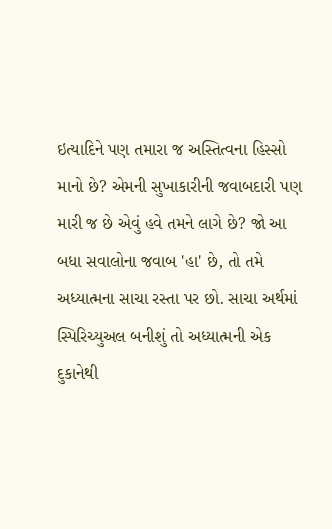ઇત્યાદિને પણ તમારા જ અસ્તિત્વના હિસ્સો માનો છે? એમની સુખાકારીની જવાબદારી પણ મારી જ છે એવું હવે તમને લાગે છે? જો આ બધા સવાલોના જવાબ 'હા' છે, તો તમે અધ્યાત્મના સાચા રસ્તા પર છો. સાચા અર્થમાં સ્પિરિચ્યુઅલ બનીશું તો અધ્યાત્મની એક દુકાનેથી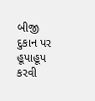બીજી દુકાન પર હૂપાહૂપ કરવી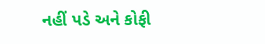નહીં પડે અને કોફી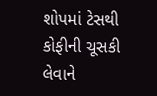શોપમાં ટેસથી કોફીની ચૂસકી લેવાને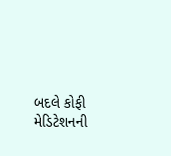બદલે કોફી મેડિટેશનની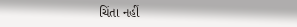ચિંતા નહીં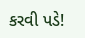કરવી પડે!